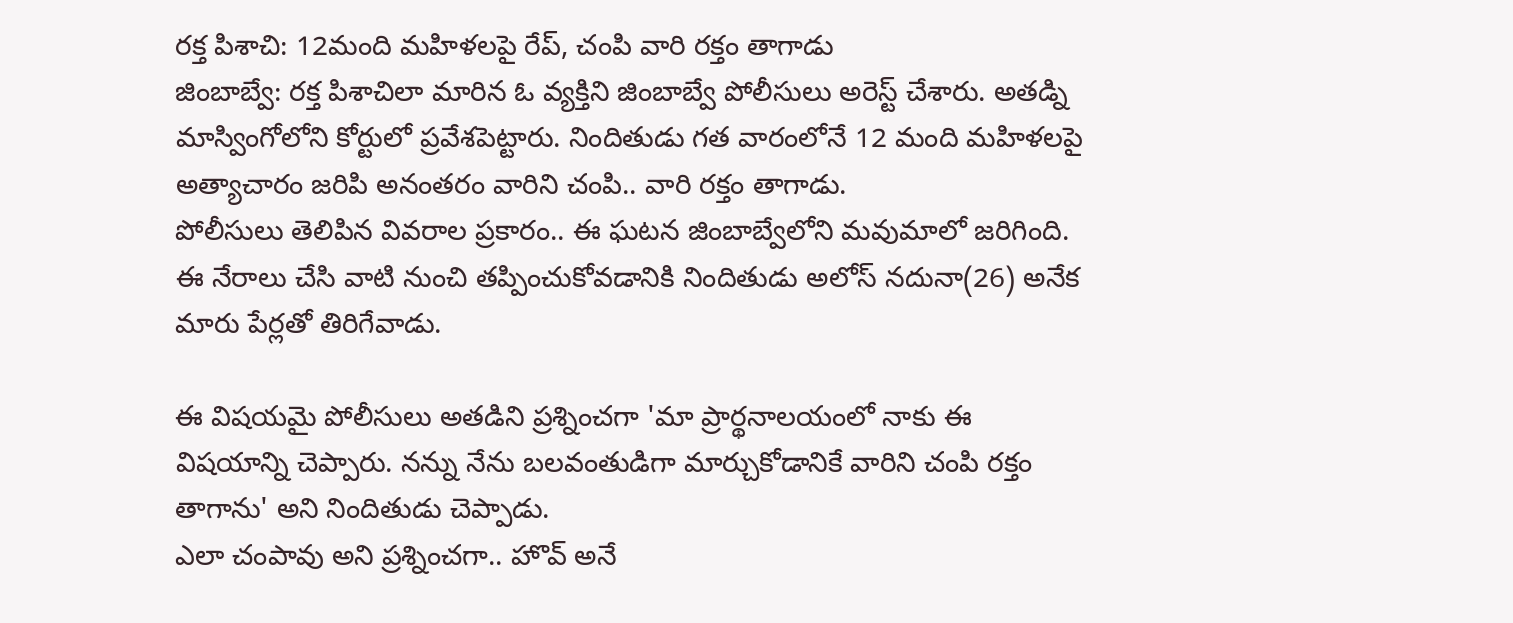రక్త పిశాచి: 12మంది మహిళలపై రేప్, చంపి వారి రక్తం తాగాడు
జింబాబ్వే: రక్త పిశాచిలా మారిన ఓ వ్యక్తిని జింబాబ్వే పోలీసులు అరెస్ట్ చేశారు. అతడ్ని మాస్వింగోలోని కోర్టులో ప్రవేశపెట్టారు. నిందితుడు గత వారంలోనే 12 మంది మహిళలపై అత్యాచారం జరిపి అనంతరం వారిని చంపి.. వారి రక్తం తాగాడు.
పోలీసులు తెలిపిన వివరాల ప్రకారం.. ఈ ఘటన జింబాబ్వేలోని మవుమాలో జరిగింది. ఈ నేరాలు చేసి వాటి నుంచి తప్పించుకోవడానికి నిందితుడు అలోస్ నదునా(26) అనేక మారు పేర్లతో తిరిగేవాడు.

ఈ విషయమై పోలీసులు అతడిని ప్రశ్నించగా 'మా ప్రార్థనాలయంలో నాకు ఈ విషయాన్ని చెప్పారు. నన్ను నేను బలవంతుడిగా మార్చుకోడానికే వారిని చంపి రక్తం తాగాను' అని నిందితుడు చెప్పాడు.
ఎలా చంపావు అని ప్రశ్నించగా.. హొవ్ అనే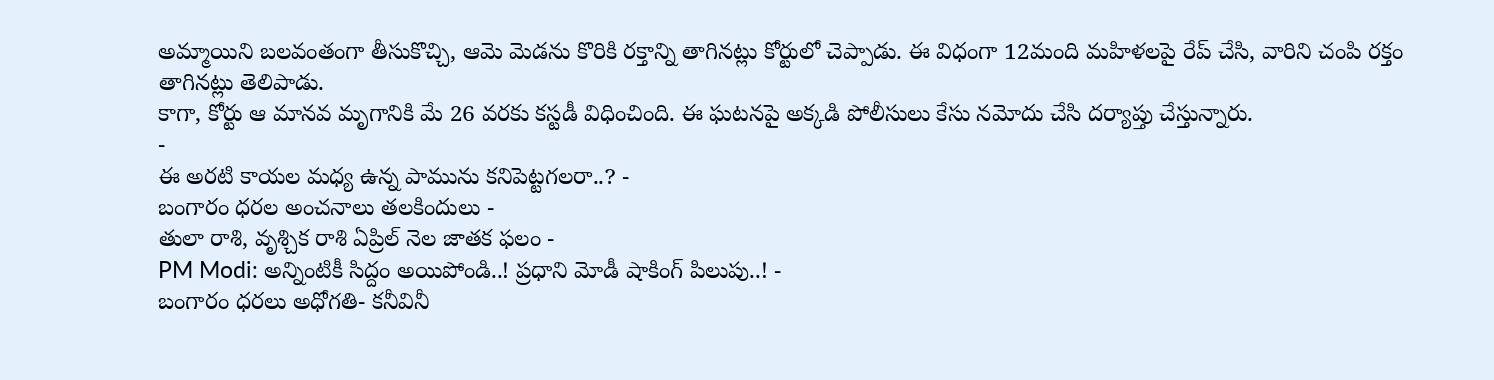అమ్మాయిని బలవంతంగా తీసుకొచ్చి, ఆమె మెడను కొరికి రక్తాన్ని తాగినట్లు కోర్టులో చెప్పాడు. ఈ విధంగా 12మంది మహిళలపై రేప్ చేసి, వారిని చంపి రక్తం తాగినట్లు తెలిపాడు.
కాగా, కోర్టు ఆ మానవ మృగానికి మే 26 వరకు కస్టడీ విధించింది. ఈ ఘటనపై అక్కడి పోలీసులు కేసు నమోదు చేసి దర్యాప్తు చేస్తున్నారు.
-
ఈ అరటి కాయల మధ్య ఉన్న పామును కనిపెట్టగలరా..? -
బంగారం ధరల అంచనాలు తలకిందులు -
తులా రాశి, వృశ్చిక రాశి ఏప్రిల్ నెల జాతక ఫలం -
PM Modi: అన్నింటికీ సిద్దం అయిపోండి..! ప్రధాని మోడీ షాకింగ్ పిలుపు..! -
బంగారం ధరలు అధోగతి- కనీవినీ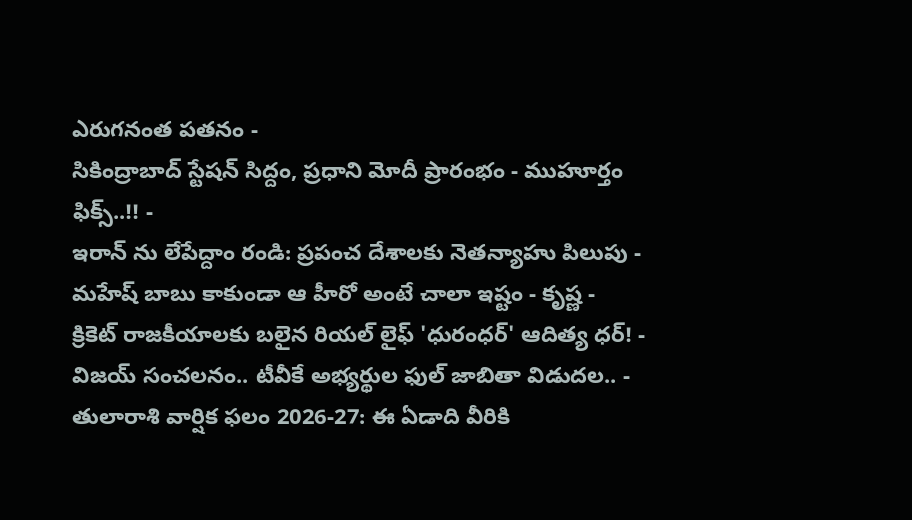ఎరుగనంత పతనం -
సికింద్రాబాద్ స్టేషన్ సిద్దం, ప్రధాని మోదీ ప్రారంభం - ముహూర్తం ఫిక్స్..!! -
ఇరాన్ ను లేపేద్దాం రండి: ప్రపంచ దేశాలకు నెతన్యాహు పిలుపు -
మహేష్ బాబు కాకుండా ఆ హీరో అంటే చాలా ఇష్టం - కృష్ణ -
క్రికెట్ రాజకీయాలకు బలైన రియల్ లైఫ్ 'ధురంధర్' ఆదిత్య ధర్! -
విజయ్ సంచలనం.. టీవీకే అభ్యర్థుల ఫుల్ జాబితా విడుదల.. -
తులారాశి వార్షిక ఫలం 2026-27: ఈ ఏడాది వీరికి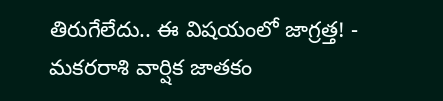తిరుగేలేదు.. ఈ విషయంలో జాగ్రత్త! -
మకరరాశి వార్షిక జాతకం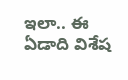ఇలా.. ఈ ఏడాది విశేష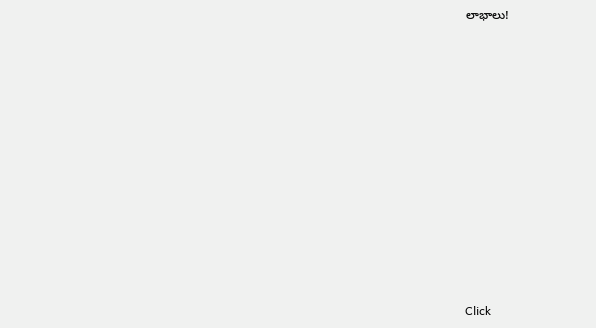లాభాలు!












Click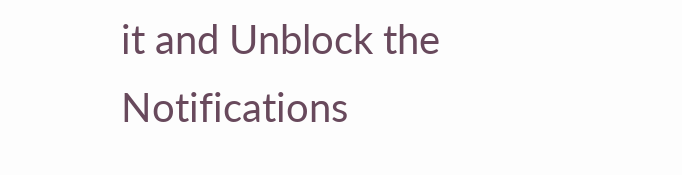it and Unblock the Notifications